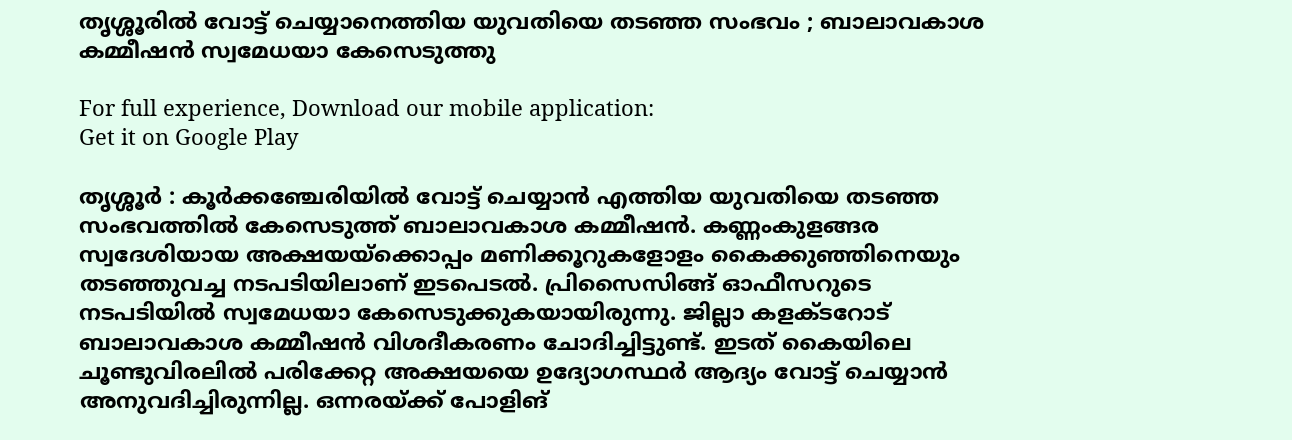തൃശ്ശൂരിൽ വോട്ട് ചെയ്യാനെത്തിയ യുവതിയെ തടഞ്ഞ സംഭവം ; ബാലാവകാശ കമ്മീഷന്‍ സ്വമേധയാ കേസെടുത്തു

For full experience, Download our mobile application:
Get it on Google Play

തൃശ്ശൂർ : കൂര്‍ക്കഞ്ചേരിയില്‍ വോട്ട് ചെയ്യാന്‍ എത്തിയ യുവതിയെ തടഞ്ഞ സംഭവത്തില്‍ കേസെടുത്ത് ബാലാവകാശ കമ്മീഷന്‍. കണ്ണംകുളങ്ങര സ്വദേശിയായ അക്ഷയയ്‌ക്കൊപ്പം മണിക്കൂറുകളോളം കൈക്കുഞ്ഞിനെയും തടഞ്ഞുവച്ച നടപടിയിലാണ് ഇടപെടല്‍. പ്രിസൈസിങ്ങ് ഓഫീസറുടെ നടപടിയില്‍ സ്വമേധയാ കേസെടുക്കുകയായിരുന്നു. ജില്ലാ കളക്ടറോട് ബാലാവകാശ കമ്മീഷന്‍ വിശദീകരണം ചോദിച്ചിട്ടുണ്ട്. ഇടത് കൈയിലെ ചൂണ്ടുവിരലില്‍ പരിക്കേറ്റ അക്ഷയയെ ഉദ്യോഗസ്ഥര്‍ ആദ്യം വോട്ട് ചെയ്യാന്‍ അനുവദിച്ചിരുന്നില്ല. ഒന്നരയ്ക്ക് പോളിങ്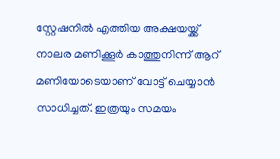സ്റ്റേഷനില്‍ എത്തിയ അക്ഷയയ്ക്ക് നാലര മണിക്കൂര്‍ കാത്തുനിന്ന് ആറ് മണിയോടെയാണ് വോട്ട് ചെയ്യാന്‍ സാധിച്ചത്. ഇത്രയും സമയം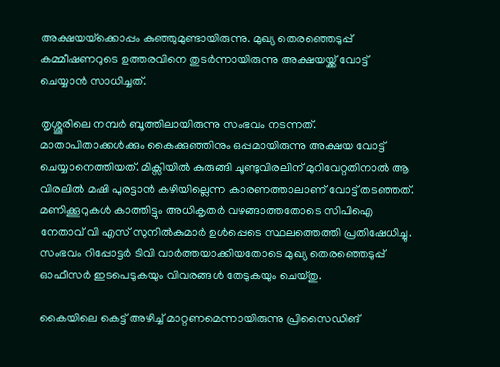അക്ഷയയ്‌ക്കൊപ്പം കുഞ്ഞുമുണ്ടായിരുന്നു. മുഖ്യ തെരഞ്ഞെടുപ്പ് കമ്മീഷണറുടെ ഉത്തരവിനെ തുടര്‍ന്നായിരുന്നു അക്ഷയയ്ക്ക് വോട്ട് ചെയ്യാന്‍ സാധിച്ചത്.

തൃശ്ശൂരിലെ നമ്പര്‍ ബൂത്തിലായിരുന്നു സംഭവം നടന്നത്. മാതാപിതാക്കള്‍ക്കും കൈക്കുഞ്ഞിനും ഒപ്പമായിരുന്നു അക്ഷയ വോട്ട് ചെയ്യാനെത്തിയത്. മിക്സിയില്‍ കുരുങ്ങി ചൂണ്ടുവിരലിന് മുറിവേറ്റതിനാല്‍ ആ വിരലില്‍ മഷി പുരട്ടാന്‍ കഴിയില്ലെന്ന കാരണത്താലാണ് വോട്ട് തടഞ്ഞത്. മണിക്കൂറുകള്‍ കാത്തിട്ടും അധികൃതര്‍ വഴങ്ങാത്തതോടെ സിപിഐ നേതാവ് വി എസ് സുനില്‍കുമാര്‍ ഉള്‍പ്പെടെ സ്ഥലത്തെത്തി പ്രതിഷേധിച്ചു. സംഭവം റിപ്പോട്ടര്‍ ടിവി വാര്‍ത്തയാക്കിയതോടെ മുഖ്യ തെരഞ്ഞെടുപ്പ് ഓഫീസര്‍ ഇടപെടുകയും വിവരങ്ങള്‍ തേടുകയും ചെയ്തു.

കൈയിലെ കെട്ട് അഴിച്ച് മാറ്റണമെന്നായിരുന്നു പ്രിസൈഡിങ്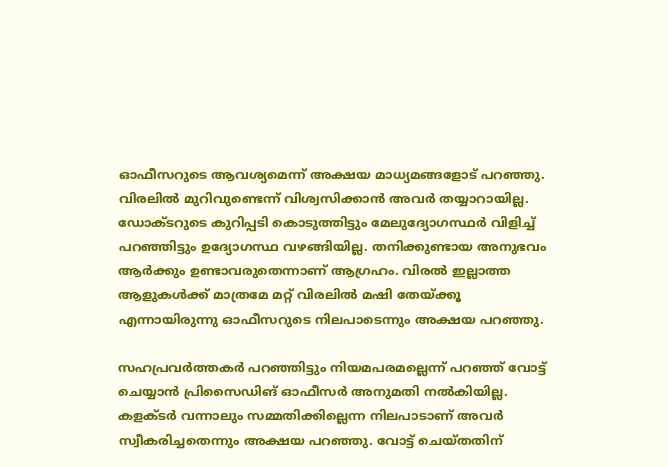ഓഫീസറുടെ ആവശ്യമെന്ന് അക്ഷയ മാധ്യമങ്ങളോട് പറഞ്ഞു. വിരലില്‍ മുറിവുണ്ടെന്ന് വിശ്വസിക്കാന്‍ അവര്‍ തയ്യാറായില്ല. ഡോക്ടറുടെ കുറിപ്പടി കൊടുത്തിട്ടും മേലുദ്യോഗസ്ഥര്‍ വിളിച്ച് പറഞ്ഞിട്ടും ഉദ്യോഗസ്ഥ വഴങ്ങിയില്ല. തനിക്കുണ്ടായ അനുഭവം ആര്‍ക്കും ഉണ്ടാവരുതെന്നാണ് ആഗ്രഹം. വിരല്‍ ഇല്ലാത്ത ആളുകള്‍ക്ക് മാത്രമേ മറ്റ് വിരലില്‍ മഷി തേയ്ക്കൂ എന്നായിരുന്നു ഓഫീസറുടെ നിലപാടെന്നും അക്ഷയ പറഞ്ഞു.

സഹപ്രവര്‍ത്തകര്‍ പറഞ്ഞിട്ടും നിയമപരമല്ലെന്ന് പറഞ്ഞ് വോട്ട് ചെയ്യാന്‍ പ്രിസൈഡിങ് ഓഫീസര്‍ അനുമതി നല്‍കിയില്ല. കളക്ടര്‍ വന്നാലും സമ്മതിക്കില്ലെന്ന നിലപാടാണ് അവര്‍ സ്വീകരിച്ചതെന്നും അക്ഷയ പറഞ്ഞു. വോട്ട് ചെയ്തതിന്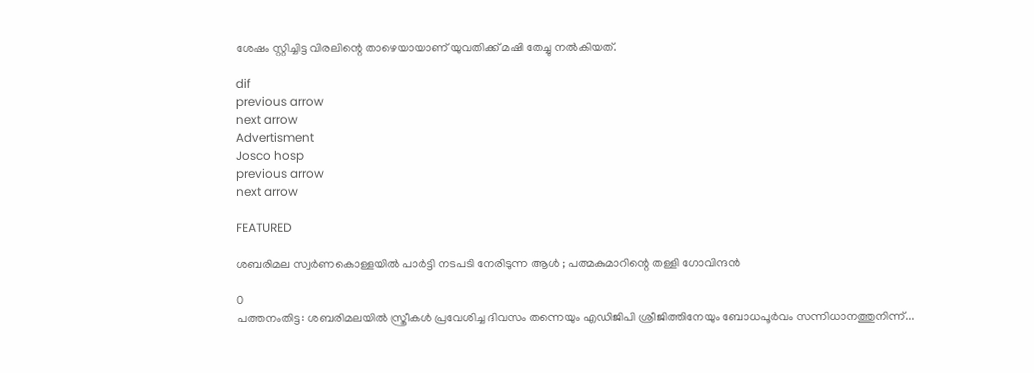ശേഷം സ്റ്റിച്ചിട്ട വിരലിന്റെ താഴെയായാണ് യുവതിക്ക് മഷി തേച്ചു നല്‍കിയത്.

dif
previous arrow
next arrow
Advertisment
Josco hosp
previous arrow
next arrow

FEATURED

ശബരിമല സ്വർണകൊള്ളയിൽ പാർട്ടി നടപടി നേരിടുന്ന ആൾ ; പത്മകുമാറിന്റെ തള്ളി ഗോവിന്ദൻ

0
പത്തനംതിട്ട: ശബരിമലയിൽ സ്ത്രീകൾ പ്രവേശിച്ച ദിവസം തന്നെയും എഡിജിപി ശ്രീജിത്തിനേയും ബോധപൂർവം സന്നിധാനത്തുനിന്ന്...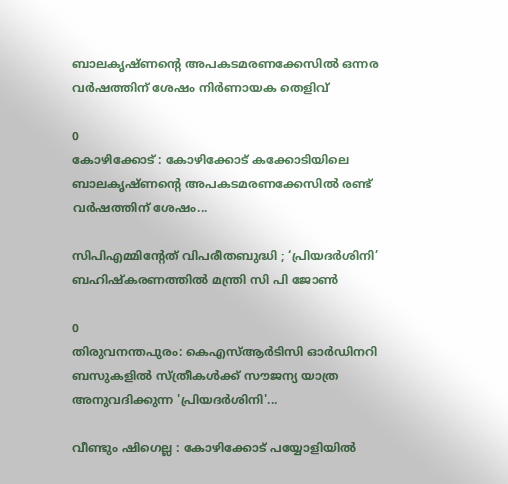ബാലകൃഷ്ണന്റെ അപകടമരണക്കേസിൽ ഒന്നര വർഷത്തിന് ശേഷം നിർണായക തെളിവ്

0
കോഴിക്കോട് : കോഴിക്കോട് കക്കോടിയിലെ ബാലകൃഷ്ണന്റെ അപകടമരണക്കേസിൽ രണ്ട് വർഷത്തിന് ശേഷം...

സിപിഎമ്മിൻ്റേത് വിപരീതബുദ്ധി ; ‘പ്രിയദർശിനി’ ബഹിഷ്കരണത്തിൽ മന്ത്രി സി പി ജോൺ

0
തിരുവനന്തപുരം: കെഎസ്ആർടിസി ഓർഡിനറി ബസുകളിൽ സ്ത്രീകൾക്ക് സൗജന്യ യാത്ര അനുവദിക്കുന്ന 'പ്രിയദർശിനി'...

വീണ്ടും ഷിഗെല്ല : കോഴിക്കോട് പയ്യോളിയില്‍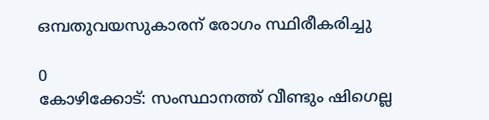ഒമ്പതുവയസുകാരന് രോഗം സ്ഥിരീകരിച്ചു

0
കോഴിക്കോട്: സംസ്ഥാനത്ത് വീണ്ടും ഷിഗെല്ല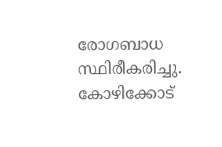രോഗബാധ സ്ഥിരീകരിച്ചു. കോഴിക്കോട്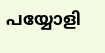പയ്യോളി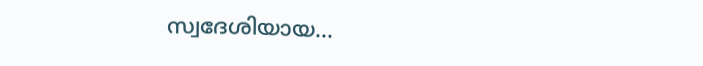സ്വദേശിയായ...